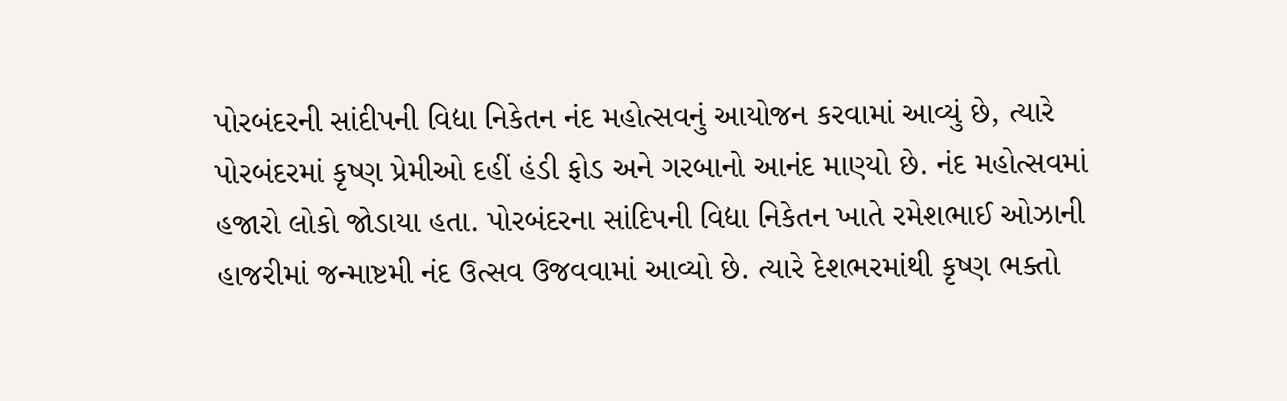પોરબંદરની સાંદીપની વિદ્યા નિકેતન નંદ મહોત્સવનું આયોજન કરવામાં આવ્યું છે, ત્યારે પોરબંદરમાં કૃષ્ણ પ્રેમીઓ દહીં હંડી ફોડ અને ગરબાનો આનંદ માણ્યો છે. નંદ મહોત્સવમાં હજારો લોકો જોડાયા હતા. પોરબંદરના સાંદિપની વિદ્યા નિકેતન ખાતે રમેશભાઈ ઓઝાની હાજરીમાં જન્માષ્ટમી નંદ ઉત્સવ ઉજવવામાં આવ્યો છે. ત્યારે દેશભરમાંથી કૃષ્ણ ભક્તો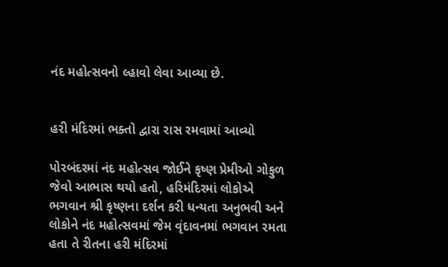નંદ મહોત્સવનો લ્હાવો લેવા આવ્યા છે.


હરી મંદિરમાં ભક્તો દ્વારા રાસ રમવામાં આવ્યો

પોરબંદરમાં નંદ મહોત્સવ જોઈને કૃષ્ણ પ્રેમીઓ ગોકુળ જેવો આભાસ થયો હતો, હરિમંદિરમાં લોકોએ ભગવાન શ્રી કૃષ્ણના દર્શન કરી ધન્યતા અનુભવી અને લોકોને નંદ મહોત્સવમાં જેમ વૃંદાવનમાં ભગવાન રમતા હતા તે રીતના હરી મંદિરમાં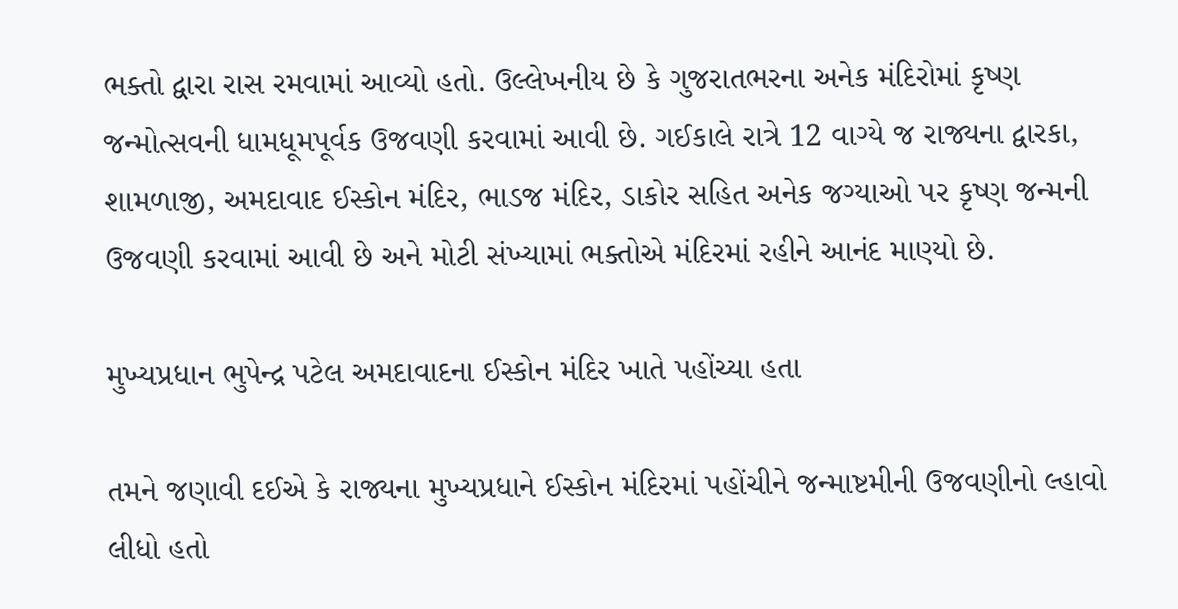ભક્તો દ્વારા રાસ રમવામાં આવ્યો હતો. ઉલ્લેખનીય છે કે ગુજરાતભરના અનેક મંદિરોમાં કૃષ્ણ જન્મોત્સવની ધામધૂમપૂર્વક ઉજવણી કરવામાં આવી છે. ગઈકાલે રાત્રે 12 વાગ્યે જ રાજ્યના દ્વારકા, શામળાજી, અમદાવાદ ઈસ્કોન મંદિર, ભાડજ મંદિર, ડાકોર સહિત અનેક જગ્યાઓ પર કૃષ્ણ જન્મની ઉજવણી કરવામાં આવી છે અને મોટી સંખ્યામાં ભક્તોએ મંદિરમાં રહીને આનંદ માણ્યો છે.

મુખ્યપ્રધાન ભુપેન્દ્ર પટેલ અમદાવાદના ઈસ્કોન મંદિર ખાતે પહોંચ્યા હતા

તમને જણાવી દઈએ કે રાજ્યના મુખ્યપ્રધાને ઈસ્કોન મંદિરમાં પહોંચીને જન્માષ્ટમીની ઉજવણીનો લ્હાવો લીધો હતો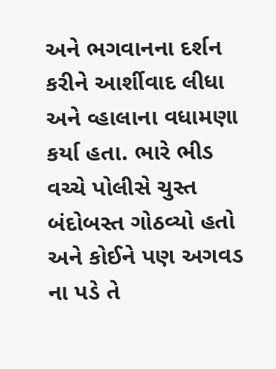અને ભગવાનના દર્શન કરીને આર્શીવાદ લીધા અને વ્હાલાના વધામણા કર્યા હતા. ભારે ભીડ વચ્ચે પોલીસે ચુસ્ત બંદોબસ્ત ગોઠવ્યો હતો અને કોઈને પણ અગવડ ના પડે તે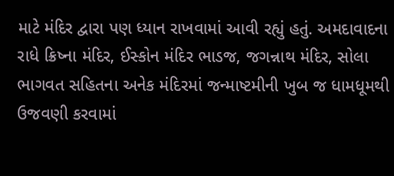માટે મંદિર દ્વારા પણ ધ્યાન રાખવામાં આવી રહ્યું હતું. અમદાવાદના રાધે ક્રિષ્ના મંદિર, ઈસ્કોન મંદિર ભાડજ, જગન્નાથ મંદિર, સોલા ભાગવત સહિતના અનેક મંદિરમાં જન્માષ્ટમીની ખુબ જ ધામધૂમથી ઉજવણી કરવામાં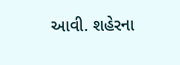આવી. શહેરના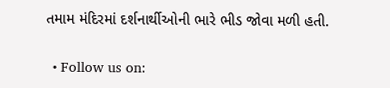તમામ મંદિરમાં દર્શનાર્થીઓની ભારે ભીડ જોવા મળી હતી.


  • Follow us on: